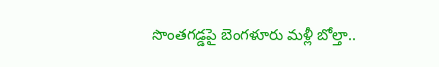సొంతగడ్డపై బెంగళూరు మళ్లీ బోల్తా..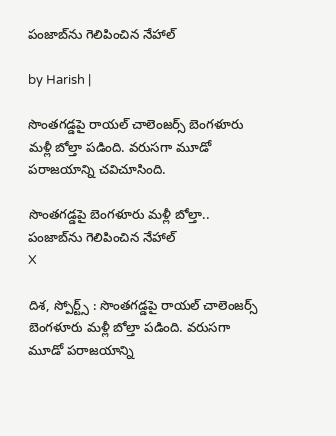పంజాబ్‌ను గెలిపించిన నేహాల్

by Harish |

సొంతగడ్డపై రాయల్ చాలెంజర్స్ బెంగళూరు మళ్లీ బోల్తా పడింది. వరుసగా మూడో పరాజయాన్ని చవిచూసింది.

సొంతగడ్డపై బెంగళూరు మళ్లీ బోల్తా..  పంజాబ్‌ను గెలిపించిన నేహాల్
X

దిశ, స్పోర్ట్స్ : సొంతగడ్డపై రాయల్ చాలెంజర్స్ బెంగళూరు మళ్లీ బోల్తా పడింది. వరుసగా మూడో పరాజయాన్ని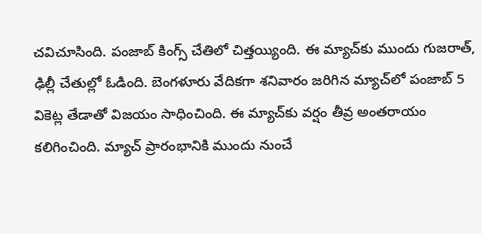చవిచూసింది. పంజాబ్ కింగ్స్ చేతిలో చిత్తయ్యింది. ఈ మ్యాచ్‌కు ముందు గుజరాత్, ఢిల్లీ చేతుల్లో ఓడింది. బెంగళూరు వేదికగా శనివారం జరిగిన మ్యాచ్‌లో పంజాబ్ 5 వికెట్ల తేడాతో విజయం సాధించింది. ఈ మ్యాచ్‌కు వర్షం తీవ్ర అంతరాయం కలిగించింది. మ్యాచ్ ప్రారంభానికి ముందు నుంచే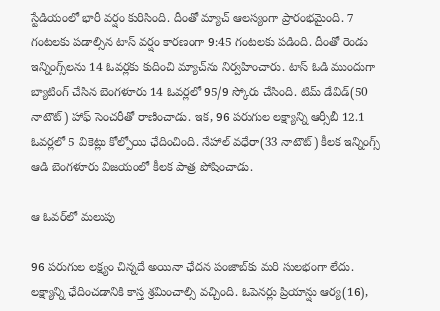స్టేడియంలో భారీ వర్షం కురిసింది. దీంతో మ్యాచ్ ఆలస్యంగా ప్రారంభమైంది. 7 గంటలకు పడాల్సిన టాస్ వర్షం కారణంగా 9:45 గంటలకు పడింది. దీంతో రెండు ఇన్నింగ్స్‌లను 14 ఓవర్లకు కుదించి మ్యాచ్‌ను నిర్వహించారు. టాస్ ఓడి ముందుగా బ్యాటింగ్ చేసిన బెంగళూరు 14 ఓవర్లలో 95/9 స్కోరు చేసింది. టిమ్ డేవిడ్(50 నాటౌట్) హాఫ్ సెంచరీతో రాణించాడు. ఇక, 96 పరుగుల లక్ష్యాన్ని ఆర్సీబీ 12.1 ఓవర్లలో 5 వికెట్లు కోల్పోయి ఛేదించింది. నేహాల్ వధేరా(33 నాటౌట్) కీలక ఇన్నింగ్స్ ఆడి బెంగళూరు విజయంలో కీలక పాత్ర పోషించాడు.

ఆ ఓవర్‌లో మలుపు

96 పరుగుల లక్ష్యం చిన్నదే అయినా ఛేదన పంజాబ్‌కు మరి సులభంగా లేదు. లక్ష్యాన్ని ఛేదించడానికి కాస్త శ్రమించాల్సి వచ్చింది. ఓపెనర్లు ప్రియాన్షు ఆర్య(16),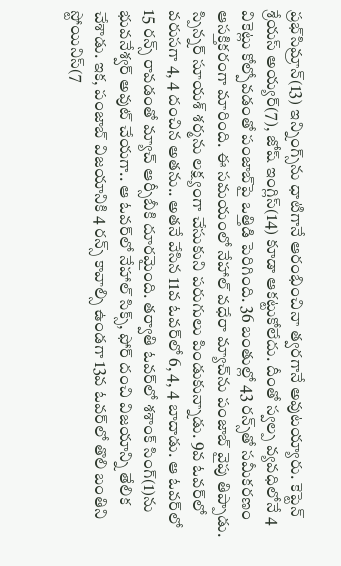ప్రభ్‌సిమ్రాన్(13) ఇన్నింగ్స్‌ను ధాటిగానే ఆరంభించినా త్వరగానే అవుటయ్యారు. కెప్టెన్ శ్రేయస్ అయ్యర్(7), జోష్ ఇంగ్లిస్(14) కూడా ఆకట్టుకోలేదు. దీంతో స్వల్ప వ్యవధిలోనే 4 వికెట్లు కోల్పోవడంతో పంజాబ్‌పై ఒత్తిడి పెరిగింది. 36 బంతుల్లో 43 రన్స్‌తో సమీకరణం ఆసక్తికరంగా మారింది. ఈ సమయంలో నేహాల్ వధేరా మ్యాచ్‌ను పంజాబ్ వైపు తిప్పాడు. స్పిన్నర్ సూయశ్ శర్మను లక్ష్యంగా చేసుకుని పరుగులు పిండుకున్నాడు. 9వ ఓవర్‌లో వరుసగా 4, 4 దంచిన అతను.. అతనే వేసిన 11వ ఓవర్‌లో 6, 4, 4 బాదాడు. ఆ ఓవర్‌లో 15 రన్స్ రావడంతో మ్యాచ్ ఆర్సీబీకి దూరమైంది. తర్వాతి ఓవర్‌లో శశాంక్ సింగ్(1)ను భువనేశ్వర్ అవుట్ చేయగా.. ఆ ఓవర్‌లో నేహాల్ సిక్స్, ఫోర్ దంచి విజయాన్ని తేలిక చేశాడు. ఇక, పంజాబ్ విజయానికి 4 రన్స్ కావాల్సి ఉండగా 13వ ఓవర్‌లో తొలి బంతిని స్టోయినిస్(7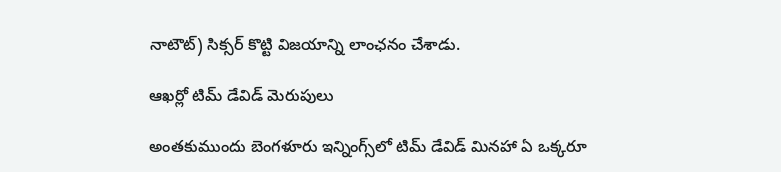నాటౌట్) సిక్సర్ కొట్టి విజయాన్ని లాంఛనం చేశాడు.

ఆఖర్లో టిమ్ డేవిడ్ మెరుపులు

అంతకుముందు బెంగళూరు ఇన్నింగ్స్‌లో టిమ్ డేవిడ్ మినహా ఏ ఒక్కరూ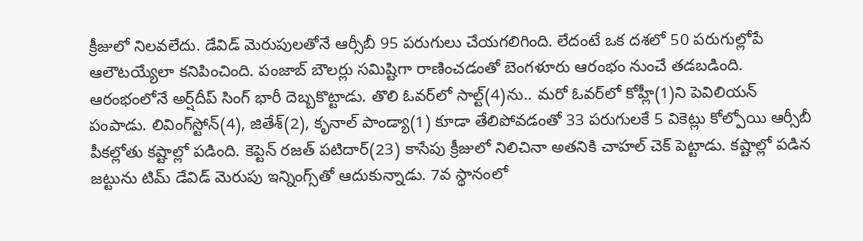క్రీజులో నిలవలేదు. డేవిడ్ మెరుపులతోనే ఆర్సీబీ 95 పరుగులు చేయగలిగింది. లేదంటే ఒక దశలో 50 పరుగుల్లోపే ఆలౌటయ్యేలా కనిపించింది. పంజాబ్ బౌలర్లు సమిష్టిగా రాణించడంతో బెంగళూరు ఆరంభం నుంచే తడబడింది. ఆరంభంలోనే అర్ష్‌దీప్ సింగ్ భారీ దెబ్బకొట్టాడు. తొలి ఓవర్‌లో సాల్ట్(4)ను.. మరో ఓవర్‌లో కోహ్లీ(1)ని పెవిలియన్ పంపాడు. లివింగ్‌స్టోన్(4), జితేశ్(2), కృనాల్ పాండ్యా(1) కూడా తేలిపోవడంతో 33 పరుగులకే 5 వికెట్లు కోల్పోయి ఆర్సీబీ పీకల్లోతు కష్టాల్లో పడింది. కెప్టెన్ రజత్ పటిదార్(23) కాసేపు క్రీజులో నిలిచినా అతనికి చాహల్ చెక్ పెట్టాడు. కష్టాల్లో పడిన జట్టును టిమ్ డేవిడ్ మెరుపు ఇన్నింగ్స్‌తో ఆదుకున్నాడు. 7వ స్థానంలో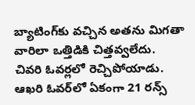బ్యాటింగ్‌కు వచ్చిన అతను మిగతా వారిలా ఒత్తిడికి చిత్తవ్వలేదు. చివరి ఓవర్లలో రెచ్చిపోయాడు. ఆఖరి ఓవర్‌లో ఏకంగా 21 రన్స్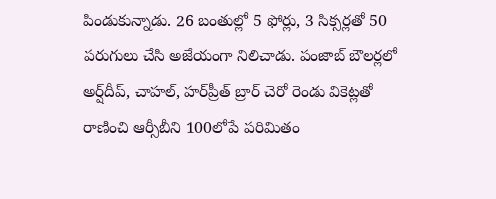పిండుకున్నాడు. 26 బంతుల్లో 5 ఫోర్లు, 3 సిక్సర్లతో 50 పరుగులు చేసి అజేయంగా నిలిచాడు. పంజాబ్ బౌలర్లలో అర్ష్‌దీప్, చాహల్, హర్‌ప్రీత్ బ్రార్ చెరో రెండు వికెట్లతో రాణించి ఆర్సీబీని 100లోపే పరిమితం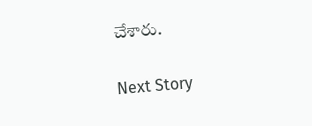చేశారు.

Next Story